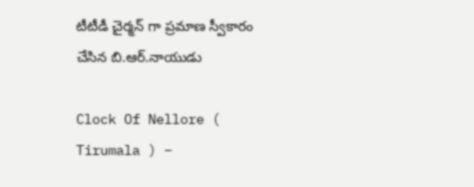టీటీడీ చైర్మన్ గా ప్రమాణ స్వీకారం చేసిన బి.ఆర్.నాయుడు

Clock Of Nellore ( Tirumala ) –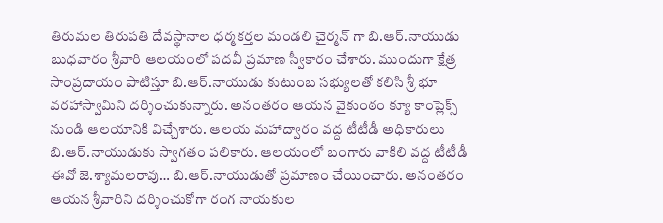తిరుమల తిరుపతి దేవస్థానాల ధర్మకర్తల మండలి చైర్మన్ గా బి.ఆర్.నాయుడు బుధవారం శ్రీవారి ఆలయంలో పదవీ ప్రమాణ స్వీకారం చేశారు. ముందుగా క్షేత్ర సాంప్రదాయం పాటిస్తూ బి.ఆర్.నాయుడు కుటుంబ సభ్యులతో కలిసి శ్రీ భూ వరహాస్వామిని దర్శించుకున్నారు. అనంతరం ఆయన వైకుంఠం క్యూ కాంప్లెక్స్ నుండి ఆలయానికి విచ్చేశారు. ఆలయ మహాద్వారం వద్ద టీటీడీ అధికారులు బి.ఆర్.నాయుడుకు స్వాగతం పలికారు. ఆలయంలో బంగారు వాకిలి వద్ద టీటీడీ ఈవో జె.శ్యామలరావు… బి.ఆర్.నాయుడుతో ప్రమాణం చేయించారు. అనంతరం ఆయన శ్రీవారిని దర్శించుకోగా రంగ నాయకుల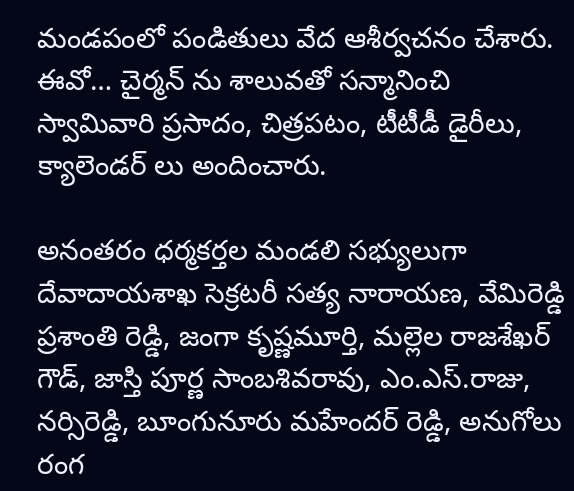మండపంలో పండితులు వేద ఆశీర్వచనం చేశారు. ఈవో… చైర్మన్ ను శాలువతో సన్మానించి స్వామివారి ప్రసాదం, చిత్రపటం, టీటీడీ డైరీలు, క్యాలెండర్ లు అందించారు.

అనంతరం ధర్మకర్తల మండలి సభ్యులుగా దేవాదాయశాఖ సెక్రటరీ సత్య నారాయణ, వేమిరెడ్డి ప్రశాంతి రెడ్డి, జంగా కృష్ణమూర్తి, మల్లెల రాజశేఖర్ గౌడ్, జాస్తి పూర్ణ సాంబశివరావు, ఎం.ఎస్.రాజు, నర్సిరెడ్డి, బూంగునూరు మహేందర్ రెడ్డి, అనుగోలు రంగ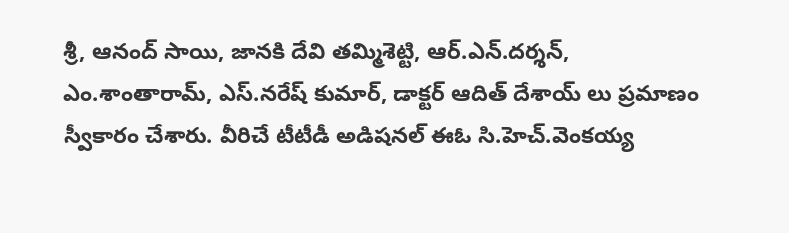శ్రీ, ఆనంద్ సాయి, జానకి దేవి తమ్మిశెట్టి, ఆర్.ఎన్.దర్శన్, ఎం.శాంతారామ్, ఎస్.నరేష్ కుమార్, డాక్టర్ ఆదిత్ దేశాయ్ లు ప్రమాణం స్వీకారం చేశారు. వీరిచే టీటీడీ అడిషనల్ ఈఓ సి.హెచ్.వెంకయ్య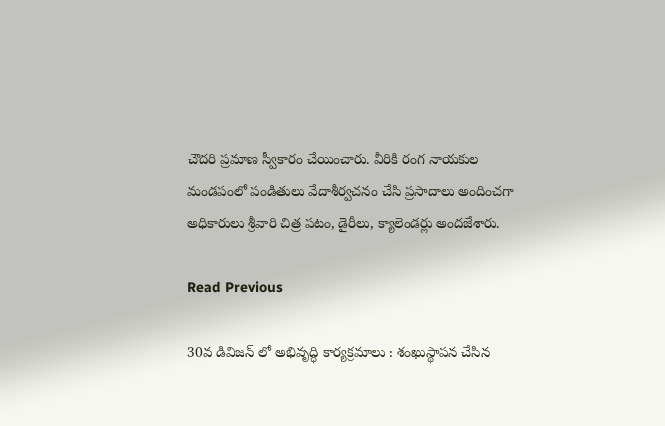చౌదరి ప్రమాణ స్వీకారం చేయించారు. వీరికి రంగ నాయకుల మండపంలో పండితులు వేదాశీర్వచనం చేసి ప్రసాదాలు అందించగా అధికారులు శ్రీవారి చిత్ర పటం, డైరీలు, క్యాలెండర్లు అందజేశారు.

Read Previous

30వ డివిజన్ లో అభివృద్ధి కార్యక్రమాలు : శంఖుస్థాపన చేసిన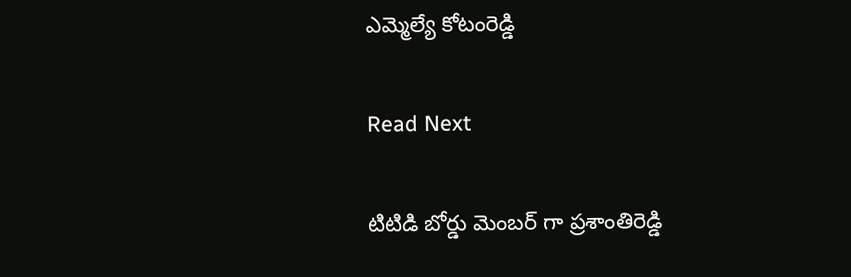ఎమ్మెల్యే కోటంరెడ్డి

Read Next

టిటిడి బోర్డు మెంబర్‌ గా ప్రశాంతిరెడ్డి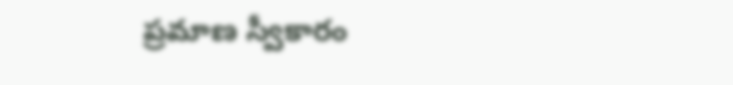ప్రమాణ స్వీకారం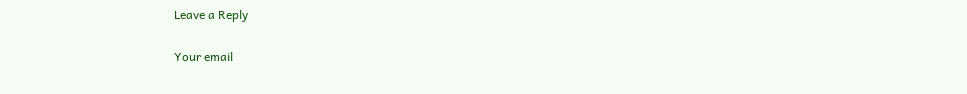Leave a Reply

Your email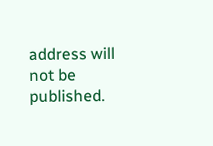address will not be published.